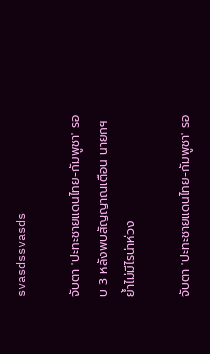svasdssvasds

จับตา 'ปะทะชายแดนไทย-กัมพูชา' รอบ 3 หลังพบสัญญาณเตือน นายกฯ ย้ำไม่มีไรน่าห่วง

จับตา 'ปะทะชายแดนไทย-กัมพูชา' รอ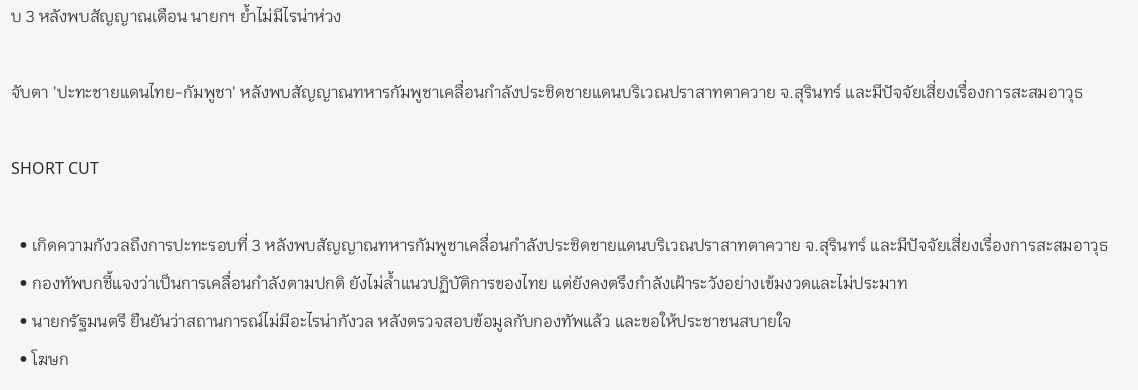บ 3 หลังพบสัญญาณเตือน นายกฯ ย้ำไม่มีไรน่าห่วง

จับตา 'ปะทะชายแดนไทย-กัมพูชา' หลังพบสัญญาณทหารกัมพูชาเคลื่อนกำลังประชิดชายแดนบริเวณปราสาทตาควาย จ.สุรินทร์ และมีปัจจัยเสี่ยงเรื่องการสะสมอาวุธ

SHORT CUT

  • เกิดความกังวลถึงการปะทะรอบที่ 3 หลังพบสัญญาณทหารกัมพูชาเคลื่อนกำลังประชิดชายแดนบริเวณปราสาทตาควาย จ.สุรินทร์ และมีปัจจัยเสี่ยงเรื่องการสะสมอาวุธ
  • กองทัพบกชี้แจงว่าเป็นการเคลื่อนกำลังตามปกติ ยังไม่ล้ำแนวปฏิบัติการของไทย แต่ยังคงตรึงกำลังเฝ้าระวังอย่างเข้มงวดและไม่ประมาท
  • นายกรัฐมนตรี ยืนยันว่าสถานการณ์ไม่มีอะไรน่ากังวล หลังตรวจสอบข้อมูลกับกองทัพแล้ว และขอให้ประชาชนสบายใจ
  • โฆษก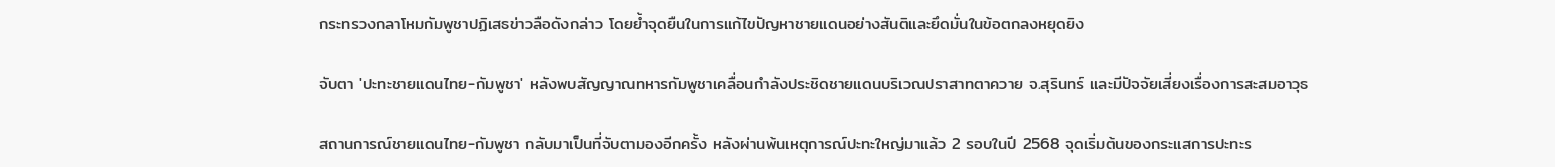กระทรวงกลาโหมกัมพูชาปฏิเสธข่าวลือดังกล่าว โดยย้ำจุดยืนในการแก้ไขปัญหาชายแดนอย่างสันติและยึดมั่นในข้อตกลงหยุดยิง

จับตา 'ปะทะชายแดนไทย-กัมพูชา' หลังพบสัญญาณทหารกัมพูชาเคลื่อนกำลังประชิดชายแดนบริเวณปราสาทตาควาย จ.สุรินทร์ และมีปัจจัยเสี่ยงเรื่องการสะสมอาวุธ

สถานการณ์ชายแดนไทย-กัมพูชา กลับมาเป็นที่จับตามองอีกครั้ง หลังผ่านพ้นเหตุการณ์ปะทะใหญ่มาแล้ว 2 รอบในปี 2568 จุดเริ่มต้นของกระแสการปะทะร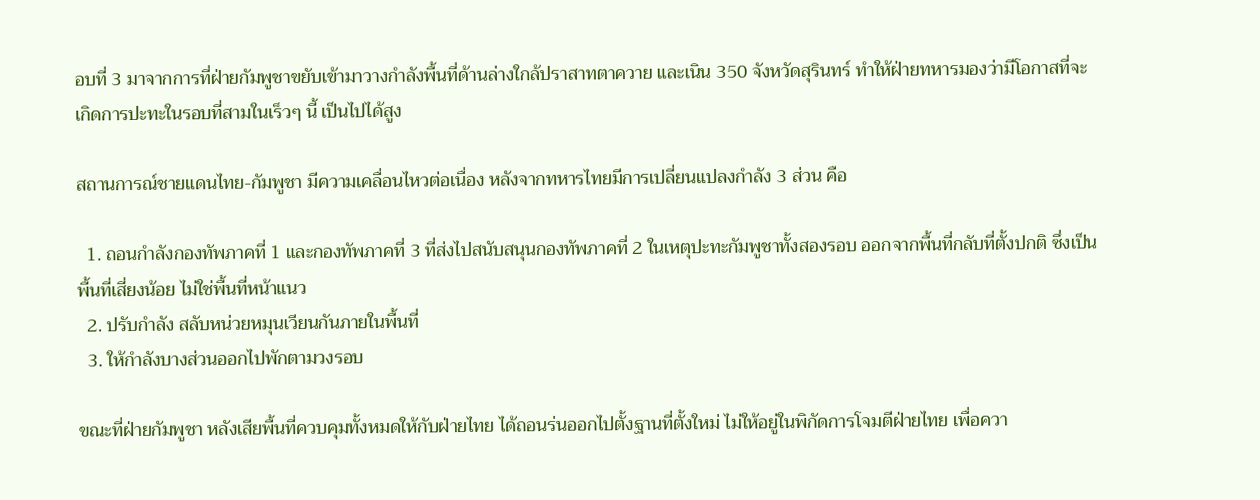อบที่ 3 มาจากการที่ฝ่ายกัมพูชาขยับเข้ามาวางกำลังพื้นที่ด้านล่างใกล้ปราสาทตาควาย และเนิน 350 จังหวัดสุรินทร์ ทำให้ฝ่ายทหารมองว่ามีโอกาสที่จะเกิดการปะทะในรอบที่สามในเร็วๆ นี้ เป็นไปได้สูง

สถานการณ์ชายแดนไทย-กัมพูชา มีความเคลื่อนไหวต่อเนื่อง หลังจากทหารไทยมีการเปลี่ยนแปลงกำลัง 3 ส่วน คือ

  1. ถอนกำลังกองทัพภาคที่ 1 และกองทัพภาคที่ 3 ที่ส่งไปสนับสนุนกองทัพภาคที่ 2 ในเหตุปะทะกัมพูชาทั้งสองรอบ ออกจากพื้นที่กลับที่ตั้งปกติ ซึ่งเป็นพื้นที่เสี่ยงน้อย ไม่ใช่พื้นที่หน้าแนว
  2. ปรับกำลัง สลับหน่วยหมุนเวียนกันภายในพื้นที่
  3. ให้กำลังบางส่วนออกไปพักตามวงรอบ

ขณะที่ฝ่ายกัมพูชา หลังเสียพื้นที่ควบคุมทั้งหมดให้กับฝ่ายไทย ได้ถอนร่นออกไปตั้งฐานที่ตั้งใหม่ ไม่ให้อยู่ในพิกัดการโจมตีฝ่ายไทย เพื่อควา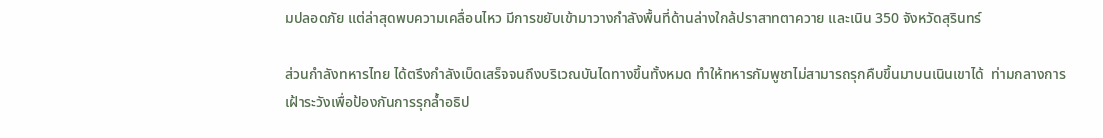มปลอดภัย แต่ล่าสุดพบความเคลื่อนไหว มีการขยับเข้ามาวางกำลังพื้นที่ด้านล่างใกล้ปราสาทตาควาย และเนิน 350 จังหวัดสุรินทร์

ส่วนกำลังทหารไทย ได้ตรึงกำลังเบ็ดเสร็จจนถึงบริเวณบันไดทางขึ้นทั้งหมด ทำให้ทหารกัมพูชาไม่สามารถรุกคืบขึ้นมาบนเนินเขาได้  ท่ามกลางการเฝ้าระวังเพื่อป้องกันการรุกล้ำอธิป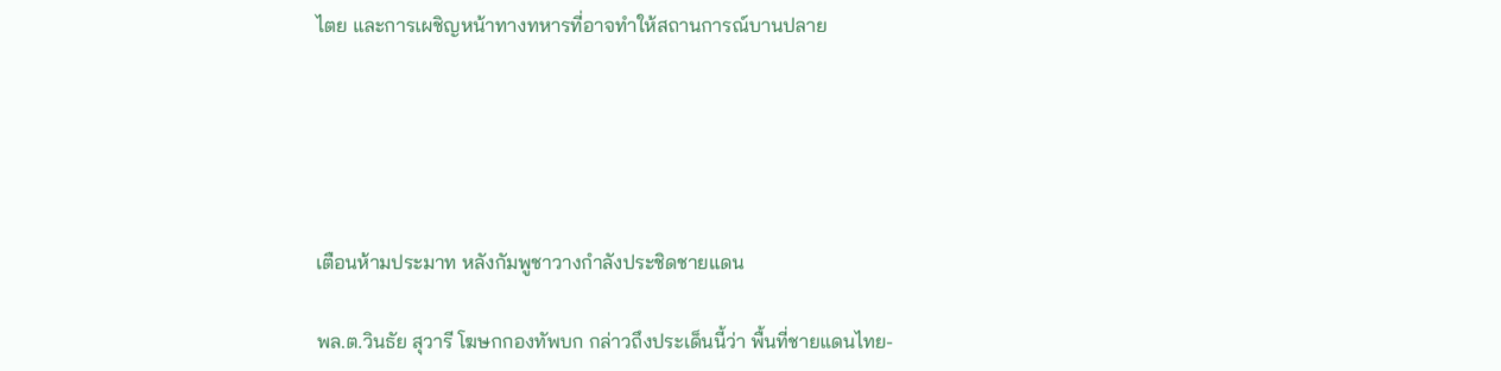ไตย และการเผชิญหน้าทางทหารที่อาจทำให้สถานการณ์บานปลาย





เตือนห้ามประมาท หลังกัมพูชาวางกำลังประชิดชายแดน

พล.ต.วินธัย สุวารี โฆษกกองทัพบก กล่าวถึงประเด็นนี้ว่า พื้นที่ชายแดนไทย-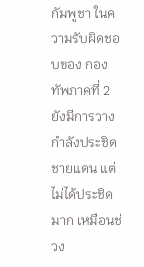กัมพูชา ในความรับผิดชอบของ กองทัพภาคที่ 2 ยังมีการวางกำลังประชิดชายแดน แต่ไม่ได้ประชิดมาก เหมือนช่วง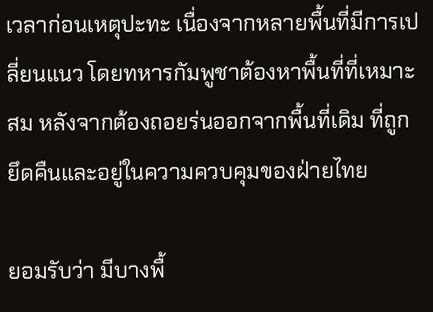เวลาก่อนเหตุปะทะ เนื่องจากหลายพื้นที่มีการเปลี่ยนแนว โดยทหารกัมพูชาต้องหาพื้นที่ที่เหมาะสม หลังจากต้องถอยร่นออกจากพื้นที่เดิม ที่ถูกยึดคืนและอยู่ในความควบคุมของฝ่ายไทย

ยอมรับว่า มีบางพื้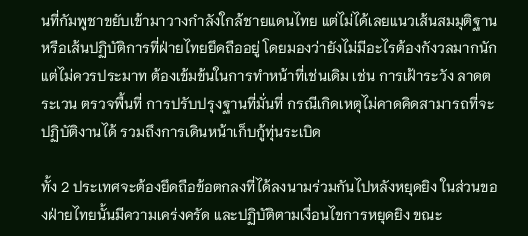นที่กัมพูชาขยับเข้ามาวางกำลังใกล้ชายแดนไทย แต่ไม่ได้เลยแนวเส้นสมมุติฐาน หรือเส้นปฏิบัติการที่ฝ่ายไทยยึดถืออยู่ โดยมองว่ายังไม่มีอะไรต้องกังวลมากนัก แต่ไม่ควรประมาท ต้องเข้มข้นในการทำหน้าที่เช่นเดิม เช่น การเฝ้าระวัง ลาดตระเวน ตรวจพื้นที่ การปรับปรุงฐานที่มั่นที่ กรณีเกิดเหตุไม่คาดคิดสามารถที่จะปฏิบัติงานได้ รวมถึงการเดินหน้าเก็บกู้ทุ่นระเบิด

ทั้ง 2 ประเทศจะต้องยึดถือข้อตกลงที่ได้ลงนามร่วมกันไปหลังหยุดยิง ในส่วนของฝ่ายไทยนั้นมีความเคร่งครัด และปฏิบัติตามเงื่อนไขการหยุดยิง ขณะ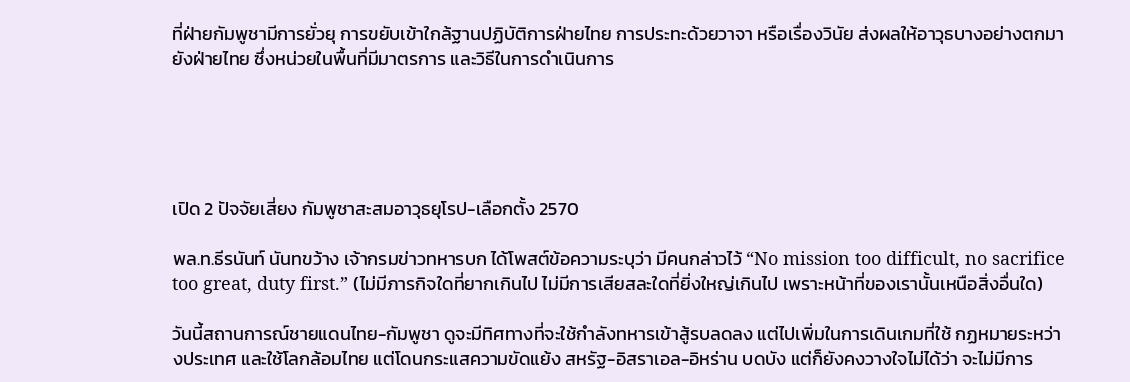ที่ฝ่ายกัมพูชามีการยั่วยุ การขยับเข้าใกล้ฐานปฏิบัติการฝ่ายไทย การประทะด้วยวาจา หรือเรื่องวินัย ส่งผลให้อาวุธบางอย่างตกมายังฝ่ายไทย ซึ่งหน่วยในพื้นที่มีมาตรการ และวิธีในการดำเนินการ





เปิด 2 ปัจจัยเสี่ยง กัมพูชาสะสมอาวุธยุโรป-เลือกตั้ง 2570

พล.ท.ธีรนันท์ นันทขว้าง เจ้ากรมข่าวทหารบก ได้โพสต์ข้อความระบุว่า มีคนกล่าวไว้ “No mission too difficult, no sacrifice too great, duty first.” (ไม่มีภารกิจใดที่ยากเกินไป ไม่มีการเสียสละใดที่ยิ่งใหญ่เกินไป เพราะหน้าที่ของเรานั้นเหนือสิ่งอื่นใด)

วันนี้สถานการณ์ชายแดนไทย-กัมพูชา ดูจะมีทิศทางที่จะใช้กำลังทหารเข้าสู้รบลดลง แต่ไปเพิ่มในการเดินเกมที่ใช้ กฏหมายระหว่างประเทศ และใช้โลกล้อมไทย แต่โดนกระแสความขัดแย้ง สหรัฐ-อิสราเอล-อิหร่าน บดบัง แต่ก็ยังคงวางใจไม่ได้ว่า จะไม่มีการ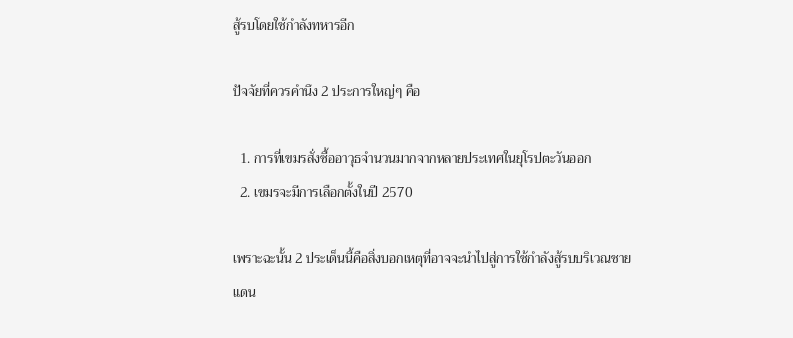สู้รบโดยใช้กำลังทหารอีก

ปัจจัยที่ควรคำนึง 2 ประการใหญ่ๆ คือ

  1. การที่เขมรสั่งซื้ออาวุธจำนวนมากจากหลายประเทศในยุโรปตะวันออก
  2. เขมรจะมีการเลือกตั้งในปี 2570

เพราะฉะนั้น 2 ประเด็นนี้คือสิ่งบอกเหตุที่อาจจะนำไปสู่การใช้กำลังสู้รบบริเวณชายแดน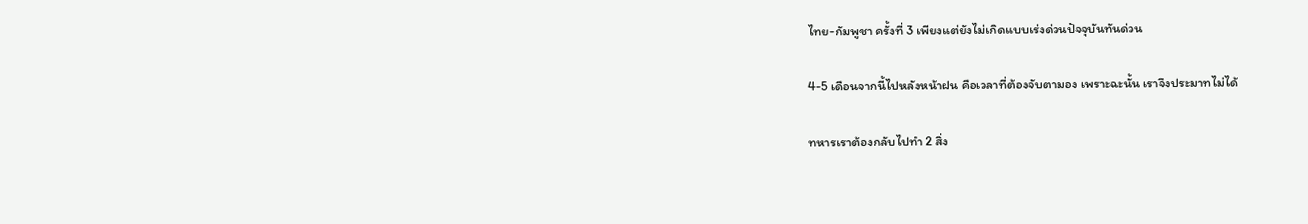ไทย-กัมพูชา ครั้งที่ 3 เพียงแต่ยังไม่เกิดแบบเร่งด่วนปัจจุบันทันด่วน

4-5 เดือนจากนี้ไปหลังหน้าฝน คือเวลาที่ต้องจับตามอง เพราะฉะนั้น เราจึงประมาทไม่ได้

ทหารเราต้องกลับไปทำ 2 สิ่ง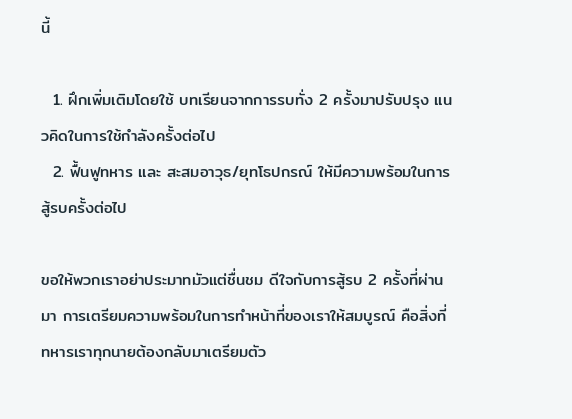นี้

  1. ฝึกเพิ่มเติมโดยใช้ บทเรียนจากการรบทั่ง 2 ครั้งมาปรับปรุง แนวคิดในการใช้กำลังครั้งต่อไป
  2. ฟื้นฟูทหาร และ สะสมอาวุธ/ยุทโธปกรณ์ ให้มีความพร้อมในการสู้รบครั้งต่อไป

ขอให้พวกเราอย่าประมาทมัวแต่ชื่นชม ดีใจกับการสู้รบ 2 ครั้งที่ผ่านมา การเตรียมความพร้อมในการทำหน้าที่ของเราให้สมบูรณ์ คือสิ่งที่ทหารเราทุกนายต้องกลับมาเตรียมตัว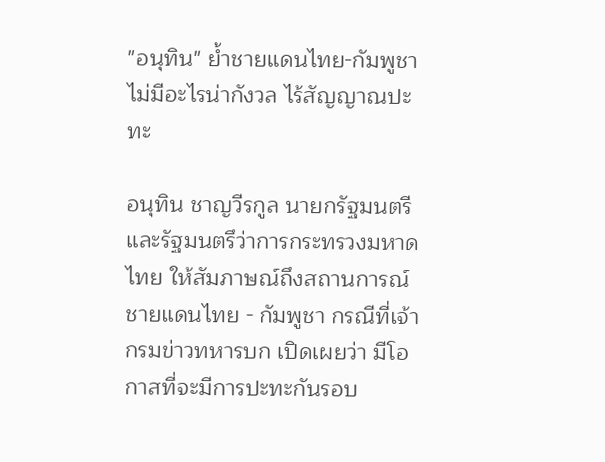"อนุทิน" ย้ำชายแดนไทย-กัมพูชา ไม่มีอะไรน่ากังวล ไร้สัญญาณปะทะ

อนุทิน ชาญวีรกูล นายกรัฐมนตรีและรัฐมนตรึว่าการกระทรวงมหาดไทย ให้สัมภาษณ์ถึงสถานการณ์ชายแดนไทย - กัมพูชา กรณีที่เจ้ากรมข่าวทหารบก เปิดเผยว่า มีโอกาสที่จะมีการปะทะกันรอบ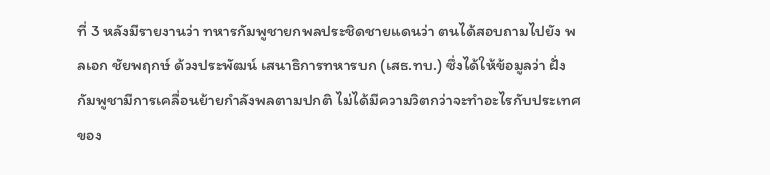ที่ 3 หลังมีรายงานว่า ทหารกัมพูชายกพลประชิดชายแดนว่า ตนได้สอบถามไปยัง พลเอก ชัยพฤกษ์ ด้วงประพัฒน์ เสนาธิการทหารบก (เสธ.ทบ.) ซึ่งได้ให้ข้อมูลว่า ฝั่งกัมพูชามีการเคลื่อนย้ายกำลังพลตามปกติ ไม่ได้มีความวิตกว่าจะทำอะไรกับประเทศของ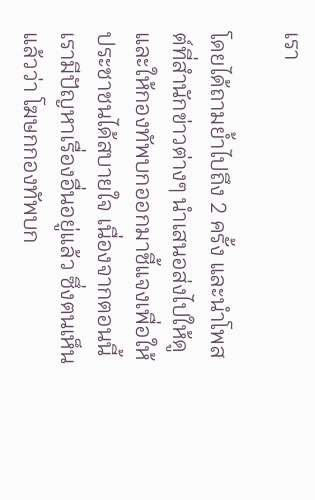เรา

โดยได้ถามย้ำไปถึง 2 ครั้ง และนำโพสต์ที่สำนักข่าวต่างๆ นำเสนอส่งไปให้ดู และให้กองทัพบกออกมาชี้แจงเพื่อให้ประชาชนได้สบายใจ เนื่องจากตอนนี้เรามีปัญหาเรื่องอื่นอยู่แล้ว ซึ่งตนเห็นแล้วว่า โฆษกกองทัพบก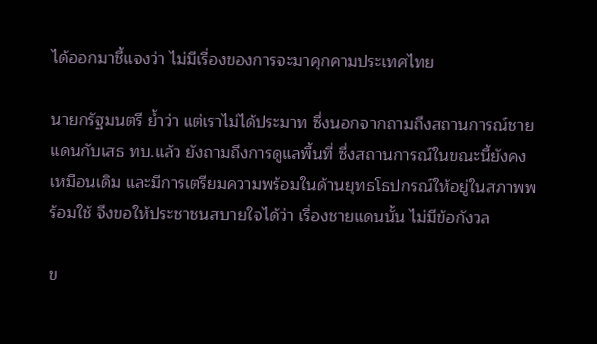ได้ออกมาชี้แจงว่า ไม่มีเรื่องของการจะมาคุกคามประเทศไทย

นายกรัฐมนตรี ย้ำว่า แต่เราไม่ได้ประมาท ซึ่งนอกจากถามถึงสถานการณ์ชายแดนกับเสธ ทบ.แล้ว ยังถามถึงการดูแลพื้นที่ ซึ่งสถานการณ์ในขณะนี้ยังคงเหมือนเดิม และมีการเตรียมความพร้อมในด้านยุทธโธปกรณ์ให้อยู่ในสภาพพร้อมใช้ จึงขอให้ประชาชนสบายใจได้ว่า เรื่องชายแดนนั้น ไม่มีข้อกังวล

ข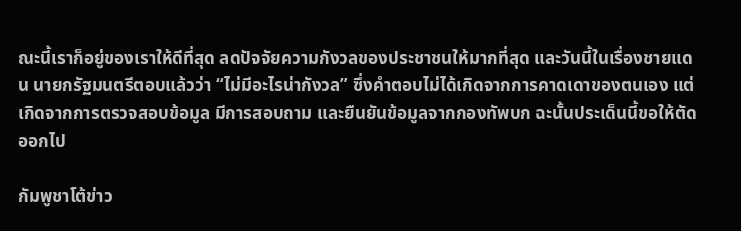ณะนี้เราก็อยู่ของเราให้ดีที่สุด ลดปัจจัยความกังวลของประชาชนให้มากที่สุด และวันนี้ในเรื่องชายแดน นายกรัฐมนตรีตอบแล้วว่า “ไม่มีอะไรน่ากังวล” ซึ่งคำตอบไม่ได้เกิดจากการคาดเดาของตนเอง แต่เกิดจากการตรวจสอบข้อมูล มีการสอบถาม และยืนยันข้อมูลจากกองทัพบก ฉะนั้นประเด็นนี้ขอให้ตัดออกไป

กัมพูชาโต้ข่าว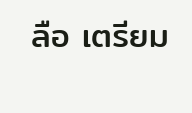ลือ เตรียม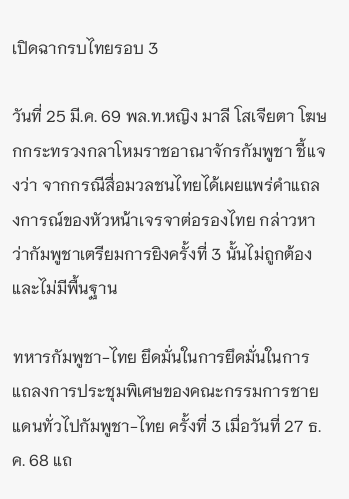เปิดฉากรบไทยรอบ 3

วันที่ 25 มี.ค. 69 พล.ท.หญิง มาลี โสเจียตา โฆษกกระทรวงกลาโหมราชอาณาจักรกัมพูชา ชี้แจงว่า จากกรณีสื่อมวลชนไทยได้เผยแพร่คําแถลงการณ์ของหัวหน้าเจรจาต่อรองไทย กล่าวหาว่ากัมพูชาเตรียมการยิงครั้งที่ 3 นั้นไม่ถูกต้อง และไม่มีพื้นฐาน

ทหารกัมพูชา-ไทย ยึดมั่นในการยึดมั่นในการแถลงการประชุมพิเศษของคณะกรรมการชายแดนทั่วไปกัมพูชา-ไทย ครั้งที่ 3 เมื่อวันที่ 27 ธ.ค. 68 แถ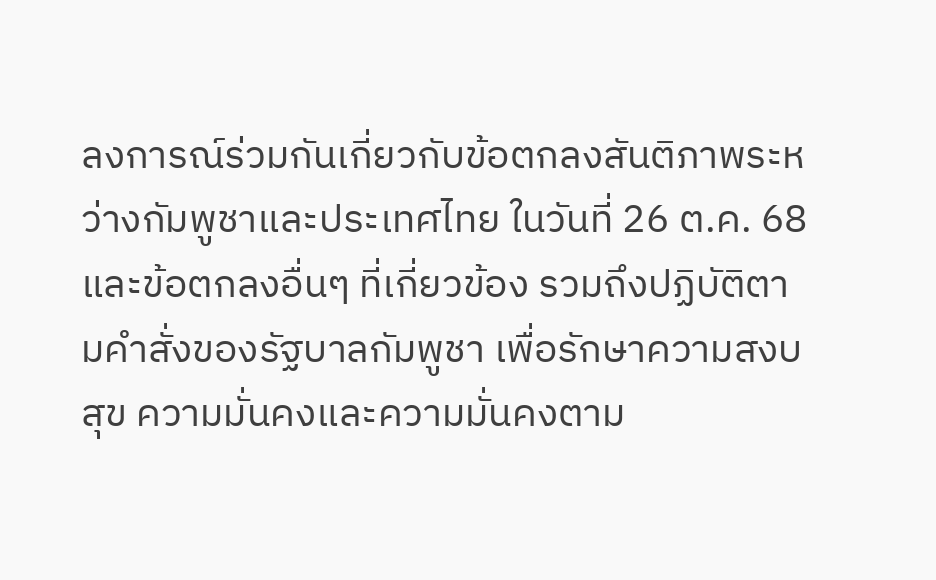ลงการณ์ร่วมกันเกี่ยวกับข้อตกลงสันติภาพระหว่างกัมพูชาและประเทศไทย ในวันที่ 26 ต.ค. 68 และข้อตกลงอื่นๆ ที่เกี่ยวข้อง รวมถึงปฏิบัติตามคําสั่งของรัฐบาลกัมพูชา เพื่อรักษาความสงบสุข ความมั่นคงและความมั่นคงตาม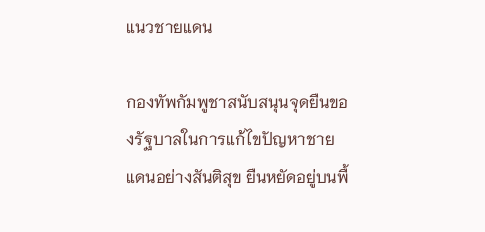แนวชายแดน

กองทัพกัมพูชาสนับสนุนจุดยืนของรัฐบาลในการแก้ไขปัญหาชายแดนอย่างสันติสุข ยืนหยัดอยู่บนพื้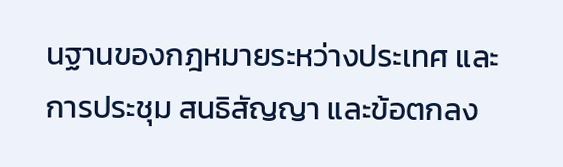นฐานของกฎหมายระหว่างประเทศ และการประชุม สนธิสัญญา และข้อตกลง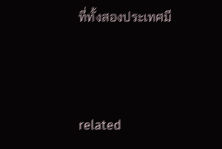ที่ทั้งสองประเทศมี



related